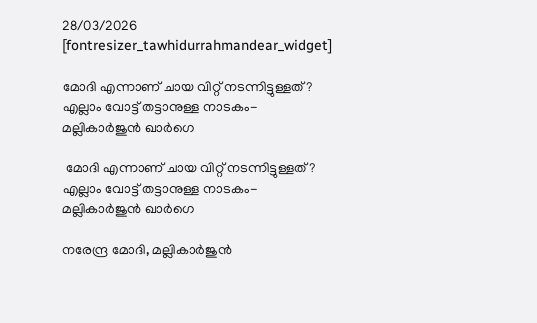28/03/2026
[fontresizer_tawhidurrahmandear_widget]

മോദി എന്നാണ് ചായ വിറ്റ് നടന്നിട്ടുള്ളത്? എല്ലാം വോട്ട് തട്ടാനുള്ള നാടകം-മല്ലികാര്‍ജുന്‍ ഖാര്‍ഗെ

 മോദി എന്നാണ് ചായ വിറ്റ് നടന്നിട്ടുള്ളത്? എല്ലാം വോട്ട് തട്ടാനുള്ള നാടകം-മല്ലികാര്‍ജുന്‍ ഖാര്‍ഗെ

നരേന്ദ്ര മോദി, മല്ലികാര്‍ജുന്‍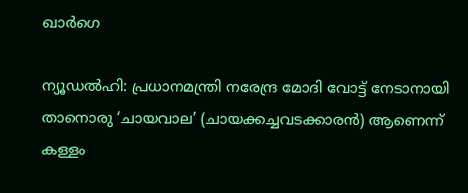ഖാര്‍ഗെ

ന്യൂഡല്‍ഹി: പ്രധാനമന്ത്രി നരേന്ദ്ര മോദി വോട്ട് നേടാനായി താനൊരു ‘ചായവാല’ (ചായക്കച്ചവടക്കാരന്‍) ആണെന്ന് കള്ളം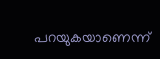പറയുകയാണെന്ന്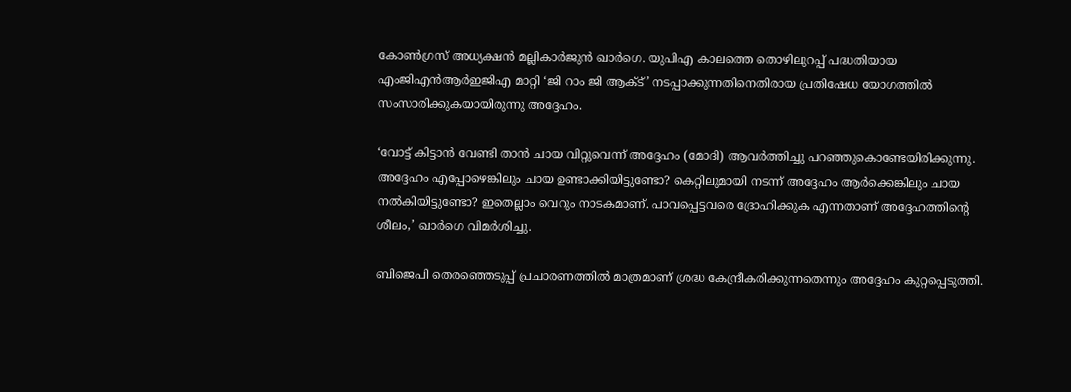കോണ്‍ഗ്രസ് അധ്യക്ഷന്‍ മല്ലികാര്‍ജുന്‍ ഖാര്‍ഗെ. യുപിഎ കാലത്തെ തൊഴിലുറപ്പ് പദ്ധതിയായ എംജിഎന്‍ആര്‍ഇജിഎ മാറ്റി ‘ജി റാം ജി ആക്ട്’ നടപ്പാക്കുന്നതിനെതിരായ പ്രതിഷേധ യോഗത്തില്‍ സംസാരിക്കുകയായിരുന്നു അദ്ദേഹം.

‘വോട്ട് കിട്ടാന്‍ വേണ്ടി താന്‍ ചായ വിറ്റുവെന്ന് അദ്ദേഹം (മോദി) ആവര്‍ത്തിച്ചു പറഞ്ഞുകൊണ്ടേയിരിക്കുന്നു. അദ്ദേഹം എപ്പോഴെങ്കിലും ചായ ഉണ്ടാക്കിയിട്ടുണ്ടോ? കെറ്റിലുമായി നടന്ന് അദ്ദേഹം ആര്‍ക്കെങ്കിലും ചായ നല്‍കിയിട്ടുണ്ടോ? ഇതെല്ലാം വെറും നാടകമാണ്. പാവപ്പെട്ടവരെ ദ്രോഹിക്കുക എന്നതാണ് അദ്ദേഹത്തിന്റെ ശീലം,’ ഖാര്‍ഗെ വിമര്‍ശിച്ചു.

ബിജെപി തെരഞ്ഞെടുപ്പ് പ്രചാരണത്തില്‍ മാത്രമാണ് ശ്രദ്ധ കേന്ദ്രീകരിക്കുന്നതെന്നും അദ്ദേഹം കുറ്റപ്പെടുത്തി.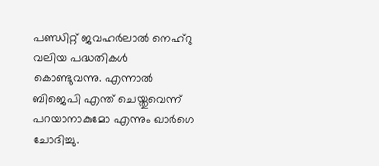പണ്ഡിറ്റ് ജവഹര്‍ലാല്‍ നെഹ്റു വലിയ പദ്ധതികള്‍ കൊണ്ടുവന്നു. എന്നാല്‍ ബിജെപി എന്ത് ചെയ്തുവെന്ന് പറയാനാകുമോ എന്നും ഖാര്‍ഗെ ചോദിച്ചു.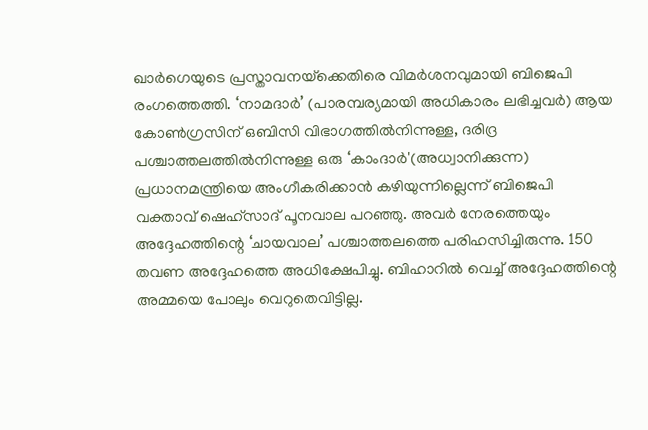ഖാര്‍ഗെയുടെ പ്രസ്താവനയ്‌ക്കെതിരെ വിമര്‍ശനവുമായി ബിജെപി രംഗത്തെത്തി. ‘നാമദാര്‍’ (പാരമ്പര്യമായി അധികാരം ലഭിച്ചവര്‍) ആയ കോണ്‍ഗ്രസിന് ഒബിസി വിഭാഗത്തില്‍നിന്നുള്ള, ദരിദ്ര പശ്ചാത്തലത്തില്‍നിന്നുള്ള ഒരു ‘കാംദാര്‍'(അധ്വാനിക്കുന്ന) പ്രധാനമന്ത്രിയെ അംഗീകരിക്കാന്‍ കഴിയുന്നില്ലെന്ന് ബിജെപി വക്താവ് ഷെഹ്സാദ് പൂനവാല പറഞ്ഞു. അവര്‍ നേരത്തെയും അദ്ദേഹത്തിന്റെ ‘ചായവാല’ പശ്ചാത്തലത്തെ പരിഹസിച്ചിരുന്നു. 150 തവണ അദ്ദേഹത്തെ അധിക്ഷേപിച്ചു. ബിഹാറില്‍ വെച്ച് അദ്ദേഹത്തിന്റെ അമ്മയെ പോലും വെറുതെവിട്ടില്ല.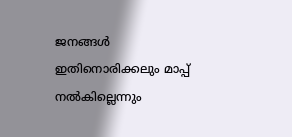ജനങ്ങള്‍ ഇതിനൊരിക്കലും മാപ്പ് നല്‍കില്ലെന്നും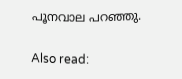പൂനവാല പറഞ്ഞു.

Also read: